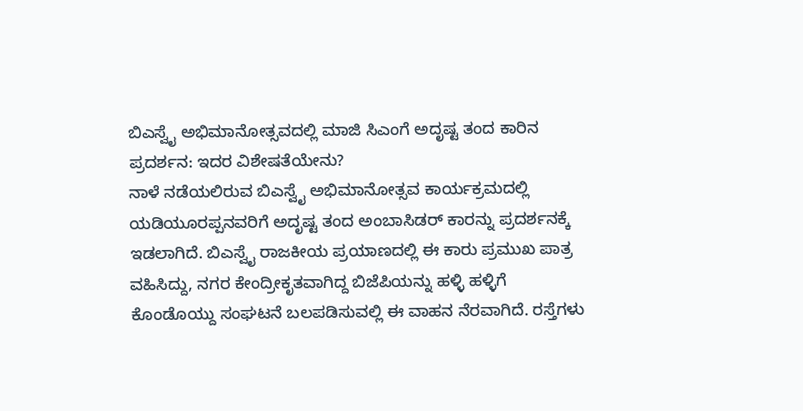ಬಿಎಸ್ವೈ ಅಭಿಮಾನೋತ್ಸವದಲ್ಲಿ ಮಾಜಿ ಸಿಎಂಗೆ ಅದೃಷ್ಟ ತಂದ ಕಾರಿನ ಪ್ರದರ್ಶನ: ಇದರ ವಿಶೇಷತೆಯೇನು?
ನಾಳೆ ನಡೆಯಲಿರುವ ಬಿಎಸ್ವೈ ಅಭಿಮಾನೋತ್ಸವ ಕಾರ್ಯಕ್ರಮದಲ್ಲಿ ಯಡಿಯೂರಪ್ಪನವರಿಗೆ ಅದೃಷ್ಟ ತಂದ ಅಂಬಾಸಿಡರ್ ಕಾರನ್ನು ಪ್ರದರ್ಶನಕ್ಕೆ ಇಡಲಾಗಿದೆ. ಬಿಎಸ್ವೈ ರಾಜಕೀಯ ಪ್ರಯಾಣದಲ್ಲಿ ಈ ಕಾರು ಪ್ರಮುಖ ಪಾತ್ರ ವಹಿಸಿದ್ದು, ನಗರ ಕೇಂದ್ರೀಕೃತವಾಗಿದ್ದ ಬಿಜೆಪಿಯನ್ನು ಹಳ್ಳಿ ಹಳ್ಳಿಗೆ ಕೊಂಡೊಯ್ದು ಸಂಘಟನೆ ಬಲಪಡಿಸುವಲ್ಲಿ ಈ ವಾಹನ ನೆರವಾಗಿದೆ. ರಸ್ತೆಗಳು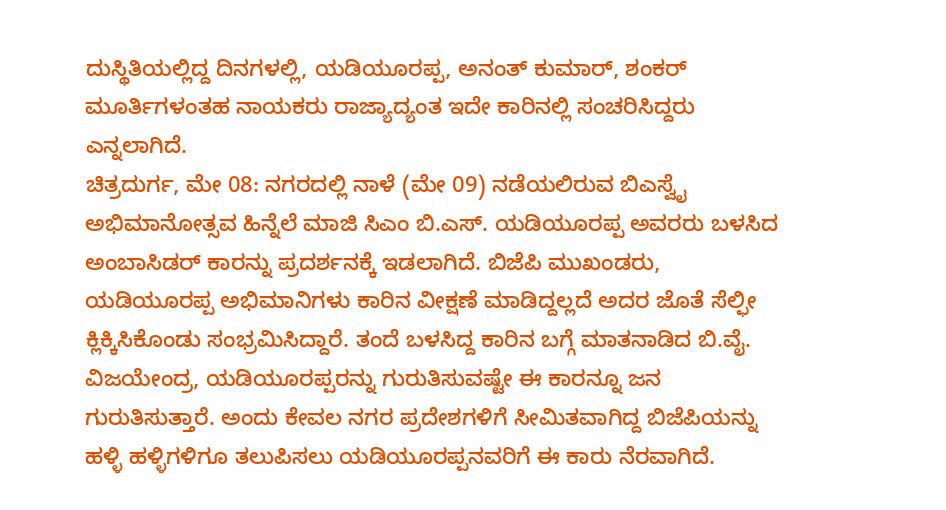ದುಸ್ಥಿತಿಯಲ್ಲಿದ್ದ ದಿನಗಳಲ್ಲಿ, ಯಡಿಯೂರಪ್ಪ, ಅನಂತ್ ಕುಮಾರ್, ಶಂಕರ್ ಮೂರ್ತಿಗಳಂತಹ ನಾಯಕರು ರಾಜ್ಯಾದ್ಯಂತ ಇದೇ ಕಾರಿನಲ್ಲಿ ಸಂಚರಿಸಿದ್ದರು ಎನ್ನಲಾಗಿದೆ.
ಚಿತ್ರದುರ್ಗ, ಮೇ 08: ನಗರದಲ್ಲಿ ನಾಳೆ (ಮೇ 09) ನಡೆಯಲಿರುವ ಬಿಎಸ್ವೈ ಅಭಿಮಾನೋತ್ಸವ ಹಿನ್ನೆಲೆ ಮಾಜಿ ಸಿಎಂ ಬಿ.ಎಸ್. ಯಡಿಯೂರಪ್ಪ ಅವರರು ಬಳಸಿದ ಅಂಬಾಸಿಡರ್ ಕಾರನ್ನು ಪ್ರದರ್ಶನಕ್ಕೆ ಇಡಲಾಗಿದೆ. ಬಿಜೆಪಿ ಮುಖಂಡರು, ಯಡಿಯೂರಪ್ಪ ಅಭಿಮಾನಿಗಳು ಕಾರಿನ ವೀಕ್ಷಣೆ ಮಾಡಿದ್ದಲ್ಲದೆ ಅದರ ಜೊತೆ ಸೆಲ್ಫೀ ಕ್ಲಿಕ್ಕಿಸಿಕೊಂಡು ಸಂಭ್ರಮಿಸಿದ್ದಾರೆ. ತಂದೆ ಬಳಸಿದ್ದ ಕಾರಿನ ಬಗ್ಗೆ ಮಾತನಾಡಿದ ಬಿ.ವೈ. ವಿಜಯೇಂದ್ರ, ಯಡಿಯೂರಪ್ಪರನ್ನು ಗುರುತಿಸುವಷ್ಟೇ ಈ ಕಾರನ್ನೂ ಜನ ಗುರುತಿಸುತ್ತಾರೆ. ಅಂದು ಕೇವಲ ನಗರ ಪ್ರದೇಶಗಳಿಗೆ ಸೀಮಿತವಾಗಿದ್ದ ಬಿಜೆಪಿಯನ್ನು ಹಳ್ಳಿ ಹಳ್ಳಿಗಳಿಗೂ ತಲುಪಿಸಲು ಯಡಿಯೂರಪ್ಪನವರಿಗೆ ಈ ಕಾರು ನೆರವಾಗಿದೆ.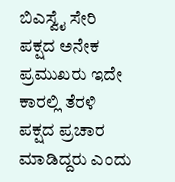ಬಿಎಸ್ವೈ ಸೇರಿ ಪಕ್ಷದ ಅನೇಕ ಪ್ರಮುಖರು ಇದೇ ಕಾರಲ್ಲಿ ತೆರಳಿ ಪಕ್ಷದ ಪ್ರಚಾರ ಮಾಡಿದ್ದರು ಎಂದು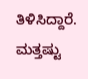ತಿಳಿಸಿದ್ದಾರೆ.
ಮತ್ತಷ್ಟು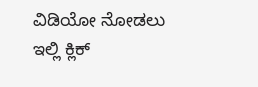ವಿಡಿಯೋ ನೋಡಲು ಇಲ್ಲಿ ಕ್ಲಿಕ್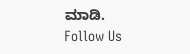ಮಾಡಿ.
Follow Us